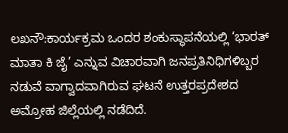ಲಖನೌ:ಕಾರ್ಯಕ್ರಮ ಒಂದರ ಶಂಕುಸ್ಥಾಪನೆಯಲ್ಲಿ ‘ಭಾರತ್ ಮಾತಾ ಕಿ ಜೈ’ ಎನ್ನುವ ವಿಚಾರವಾಗಿ ಜನಪ್ರತಿನಿಧಿಗಳಿಬ್ಬರ ನಡುವೆ ವಾಗ್ವಾದವಾಗಿರುವ ಘಟನೆ ಉತ್ತರಪ್ರದೇಶದ ಅಮ್ರೋಹ ಜಿಲ್ಲೆಯಲ್ಲಿ ನಡೆದಿದೆ.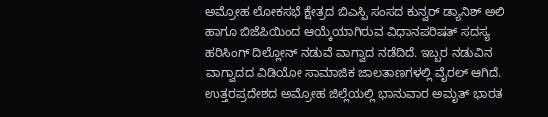ಅಮ್ರೋಹ ಲೋಕಸಭೆ ಕ್ಷೇತ್ರದ ಬಿಎಸ್ಪಿ ಸಂಸದ ಕುನ್ವರ್ ಡ್ಯಾನಿಶ್ ಅಲಿ ಹಾಗೂ ಬಿಜೆಪಿಯಿಂದ ಆಯ್ಕೆಯಾಗಿರುವ ವಿಧಾನಪರಿಷತ್ ಸದಸ್ಯ ಹರಿಸಿಂಗ್ ದಿಲ್ಲೋನ್ ನಡುವೆ ವಾಗ್ವಾದ ನಡೆದಿದೆ. ಇಬ್ಬರ ನಡುವಿನ ವಾಗ್ವಾದದ ವಿಡಿಯೋ ಸಾಮಾಜಿಕ ಜಾಲತಾಣಗಳಲ್ಲಿ ವೈರಲ್ ಆಗಿದೆ.
ಉತ್ತರಪ್ರದೇಶದ ಅಮ್ರೋಹ ಜಿಲ್ಲೆಯಲ್ಲಿ ಭಾನುವಾರ ಅಮೃತ್ ಭಾರತ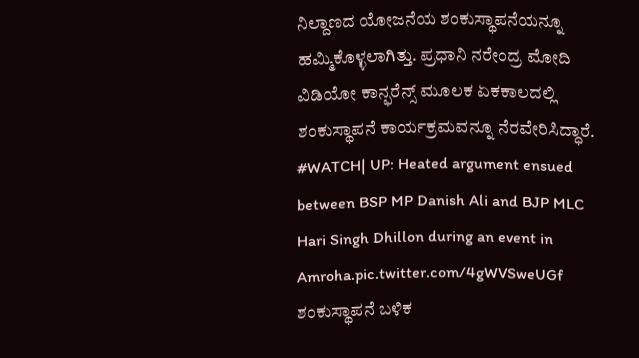ನಿಲ್ದಾಣದ ಯೋಜನೆಯ ಶಂಕುಸ್ಥಾಪನೆಯನ್ನೂ ಹಮ್ಮಿಕೊಳ್ಳಲಾಗಿತ್ತು. ಪ್ರಧಾನಿ ನರೇಂದ್ರ ಮೋದಿ ವಿಡಿಯೋ ಕಾನ್ಫರೆನ್ಸ್ ಮೂಲಕ ಏಕಕಾಲದಲ್ಲಿ ಶಂಕುಸ್ಥಾಪನೆ ಕಾರ್ಯಕ್ರಮವನ್ನೂ ನೆರವೇರಿಸಿದ್ಧಾರೆ.
#WATCH| UP: Heated argument ensued between BSP MP Danish Ali and BJP MLC Hari Singh Dhillon during an event in Amroha.pic.twitter.com/4gWVSweUGf
ಶಂಕುಸ್ಥಾಪನೆ ಬಳಿಕ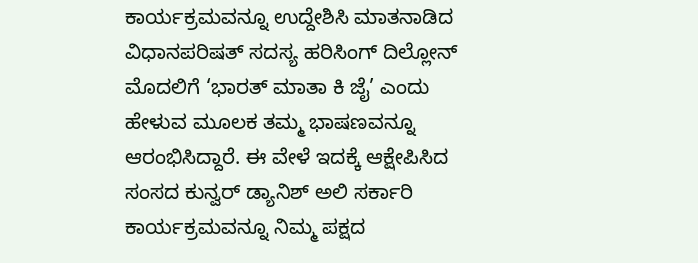ಕಾರ್ಯಕ್ರಮವನ್ನೂ ಉದ್ದೇಶಿಸಿ ಮಾತನಾಡಿದ ವಿಧಾನಪರಿಷತ್ ಸದಸ್ಯ ಹರಿಸಿಂಗ್ ದಿಲ್ಲೋನ್ ಮೊದಲಿಗೆ ‘ಭಾರತ್ ಮಾತಾ ಕಿ ಜೈ’ ಎಂದು ಹೇಳುವ ಮೂಲಕ ತಮ್ಮ ಭಾಷಣವನ್ನೂ ಆರಂಭಿಸಿದ್ದಾರೆ. ಈ ವೇಳೆ ಇದಕ್ಕೆ ಆಕ್ಷೇಪಿಸಿದ ಸಂಸದ ಕುನ್ವರ್ ಡ್ಯಾನಿಶ್ ಅಲಿ ಸರ್ಕಾರಿ ಕಾರ್ಯಕ್ರಮವನ್ನೂ ನಿಮ್ಮ ಪಕ್ಷದ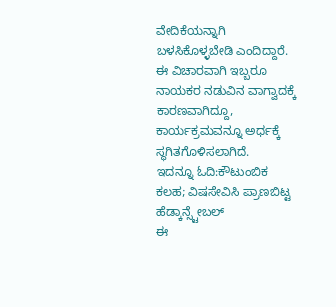ವೇದಿಕೆಯನ್ನಾಗಿ ಬಳಸಿಕೊಳ್ಳಬೇಡಿ ಎಂದಿದ್ದಾರೆ. ಈ ವಿಚಾರವಾಗಿ ಇಬ್ಬರೂ ನಾಯಕರ ನಡುವಿನ ವಾಗ್ವಾದಕ್ಕೆ ಕಾರಣವಾಗಿದ್ದೂ, ಕಾರ್ಯಕ್ರಮವನ್ನೂ ಅರ್ಧಕ್ಕೆ ಸ್ಥಗಿತಗೊಳಿಸಲಾಗಿದೆ.
ಇದನ್ನೂ ಓದಿ:ಕೌಟುಂಬಿಕ ಕಲಹ; ವಿಷಸೇವಿಸಿ ಪ್ರಾಣಬಿಟ್ಟ ಹೆಡ್ಕಾನ್ಸ್ಟೇಬಲ್
ಈ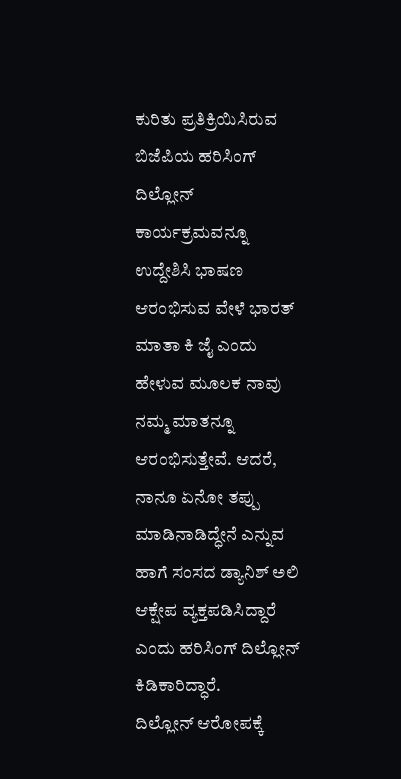ಕುರಿತು ಪ್ರತಿಕ್ರಿಯಿಸಿರುವ ಬಿಜೆಪಿಯ ಹರಿಸಿಂಗ್ ದಿಲ್ಲೋನ್ ಕಾರ್ಯಕ್ರಮವನ್ನೂ ಉದ್ದೇಶಿಸಿ ಭಾಷಣ ಆರಂಭಿಸುವ ವೇಳೆ ಭಾರತ್ ಮಾತಾ ಕಿ ಜೈ ಎಂದು ಹೇಳುವ ಮೂಲಕ ನಾವು ನಮ್ಮ ಮಾತನ್ನೂ ಆರಂಭಿಸುತ್ತೇವೆ. ಆದರೆ, ನಾನೂ ಏನೋ ತಪ್ಪು ಮಾಡಿನಾಡಿದ್ಧೇನೆ ಎನ್ನುವ ಹಾಗೆ ಸಂಸದ ಡ್ಯಾನಿಶ್ ಅಲಿ ಆಕ್ಷೇಪ ವ್ಯಕ್ತಪಡಿಸಿದ್ದಾರೆ ಎಂದು ಹರಿಸಿಂಗ್ ದಿಲ್ಲೋನ್ ಕಿಡಿಕಾರಿದ್ಧಾರೆ.
ದಿಲ್ಲೋನ್ ಆರೋಪಕ್ಕೆ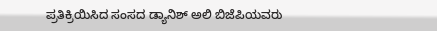ಪ್ರತಿಕ್ರಿಯಿಸಿದ ಸಂಸದ ಡ್ಯಾನಿಶ್ ಅಲಿ ಬಿಜೆಪಿಯವರು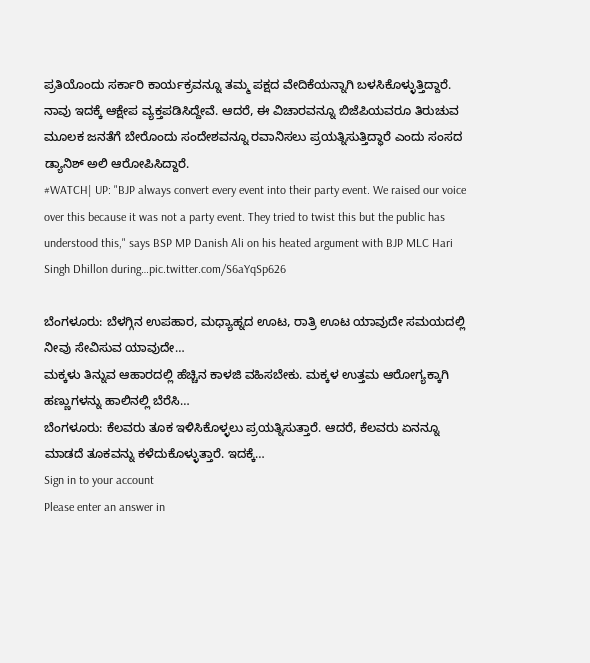ಪ್ರತಿಯೊಂದು ಸರ್ಕಾರಿ ಕಾರ್ಯಕ್ರವನ್ನೂ ತಮ್ಮ ಪಕ್ಷದ ವೇದಿಕೆಯನ್ನಾಗಿ ಬಳಸಿಕೊಳ್ಳುತ್ತಿದ್ದಾರೆ. ನಾವು ಇದಕ್ಕೆ ಆಕ್ಷೇಪ ವ್ಯಕ್ತಪಡಿಸಿದ್ದೇವೆ. ಆದರೆ, ಈ ವಿಚಾರವನ್ನೂ ಬಿಜೆಪಿಯವರೂ ತಿರುಚುವ ಮೂಲಕ ಜನತೆಗೆ ಬೇರೊಂದು ಸಂದೇಶವನ್ನೂ ರವಾನಿಸಲು ಪ್ರಯತ್ನಿಸುತ್ತಿದ್ಧಾರೆ ಎಂದು ಸಂಸದ ಡ್ಯಾನಿಶ್ ಅಲಿ ಆರೋಪಿಸಿದ್ದಾರೆ.
#WATCH| UP: "BJP always convert every event into their party event. We raised our voice over this because it was not a party event. They tried to twist this but the public has understood this," says BSP MP Danish Ali on his heated argument with BJP MLC Hari Singh Dhillon during…pic.twitter.com/S6aYqSp626

ಬೆಂಗಳೂರು: ಬೆಳಗ್ಗಿನ ಉಪಹಾರ, ಮಧ್ಯಾಹ್ನದ ಊಟ, ರಾತ್ರಿ ಊಟ ಯಾವುದೇ ಸಮಯದಲ್ಲಿ ನೀವು ಸೇವಿಸುವ ಯಾವುದೇ…
ಮಕ್ಕಳು ತಿನ್ನುವ ಆಹಾರದಲ್ಲಿ ಹೆಚ್ಚಿನ ಕಾಳಜಿ ವಹಿಸಬೇಕು. ಮಕ್ಕಳ ಉತ್ತಮ ಆರೋಗ್ಯಕ್ಕಾಗಿ ಹಣ್ಣುಗಳನ್ನು ಹಾಲಿನಲ್ಲಿ ಬೆರೆಸಿ…
ಬೆಂಗಳೂರು: ಕೆಲವರು ತೂಕ ಇಳಿಸಿಕೊಳ್ಳಲು ಪ್ರಯತ್ನಿಸುತ್ತಾರೆ. ಆದರೆ, ಕೆಲವರು ಏನನ್ನೂ ಮಾಡದೆ ತೂಕವನ್ನು ಕಳೆದುಕೊಳ್ಳುತ್ತಾರೆ. ಇದಕ್ಕೆ…
Sign in to your account
Please enter an answer in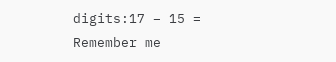digits:17 − 15 =
Remember me